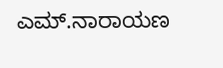ಎಮ್.ನಾರಾಯಣ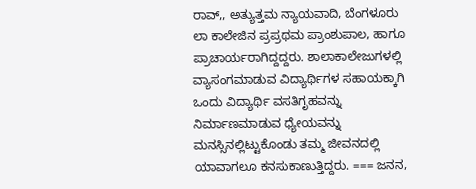ರಾವ್,, ಅತ್ಯುತ್ತಮ ನ್ಯಾಯವಾದಿ, ಬೆಂಗಳೂರು ಲಾ ಕಾಲೇಜಿನ ಪ್ರಪ್ರಥಮ ಪ್ರಾಂಶುಪಾಲ, ಹಾಗೂ ಪ್ರಾಚಾರ್ಯರಾಗಿದ್ದದ್ದರು. ಶಾಲಾಕಾಲೇಜುಗಳಲ್ಲಿ ವ್ಯಾಸಂಗಮಾಡುವ ವಿದ್ಯಾರ್ಥಿಗಳ ಸಹಾಯಕ್ಕಾಗಿ ಒಂದು ವಿದ್ಯಾರ್ಥಿ ವಸತಿಗೃಹವನ್ನು ನಿರ್ಮಾಣಮಾಡುವ ಧ್ಯೇಯವನ್ನು ಮನಸ್ಸಿನಲ್ಲಿಟ್ಟುಕೊಂಡು ತಮ್ಮ ಜೀವನದಲ್ಲಿ ಯಾವಾಗಲೂ ಕನಸುಕಾಣುತ್ತಿದ್ದರು. === ಜನನ,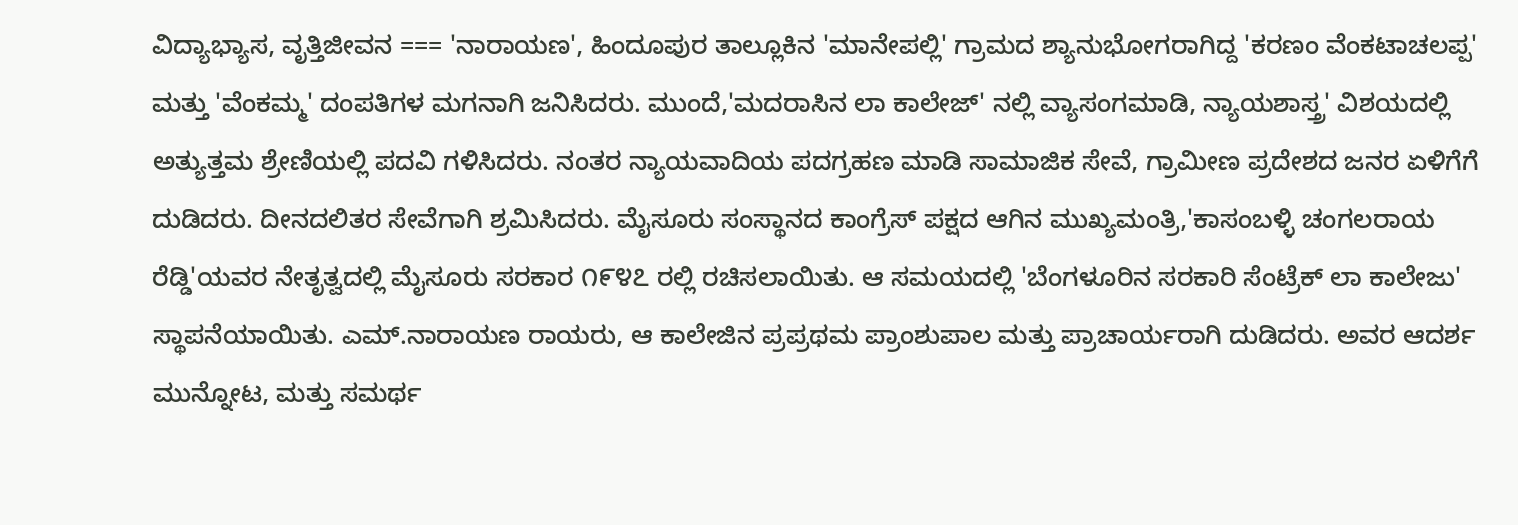ವಿದ್ಯಾಭ್ಯಾಸ, ವೃತ್ತಿಜೀವನ === 'ನಾರಾಯಣ', ಹಿಂದೂಪುರ ತಾಲ್ಲೂಕಿನ 'ಮಾನೇಪಲ್ಲಿ' ಗ್ರಾಮದ ಶ್ಯಾನುಭೋಗರಾಗಿದ್ದ 'ಕರಣಂ ವೆಂಕಟಾಚಲಪ್ಪ' ಮತ್ತು 'ವೆಂಕಮ್ಮ' ದಂಪತಿಗಳ ಮಗನಾಗಿ ಜನಿಸಿದರು. ಮುಂದೆ,'ಮದರಾಸಿನ ಲಾ ಕಾಲೇಜ್' ನಲ್ಲಿ ವ್ಯಾಸಂಗಮಾಡಿ, ನ್ಯಾಯಶಾಸ್ತ್ರ' ವಿಶಯದಲ್ಲಿ ಅತ್ಯುತ್ತಮ ಶ್ರೇಣಿಯಲ್ಲಿ ಪದವಿ ಗಳಿಸಿದರು. ನಂತರ ನ್ಯಾಯವಾದಿಯ ಪದಗ್ರಹಣ ಮಾಡಿ ಸಾಮಾಜಿಕ ಸೇವೆ, ಗ್ರಾಮೀಣ ಪ್ರದೇಶದ ಜನರ ಏಳಿಗೆಗೆ ದುಡಿದರು. ದೀನದಲಿತರ ಸೇವೆಗಾಗಿ ಶ್ರಮಿಸಿದರು. ಮೈಸೂರು ಸಂಸ್ಥಾನದ ಕಾಂಗ್ರೆಸ್ ಪಕ್ಷದ ಆಗಿನ ಮುಖ್ಯಮಂತ್ರಿ,'ಕಾಸಂಬಳ್ಳಿ ಚಂಗಲರಾಯ ರೆಡ್ಡಿ'ಯವರ ನೇತೃತ್ವದಲ್ಲಿ ಮೈಸೂರು ಸರಕಾರ ೧೯೪೭ ರಲ್ಲಿ ರಚಿಸಲಾಯಿತು. ಆ ಸಮಯದಲ್ಲಿ 'ಬೆಂಗಳೂರಿನ ಸರಕಾರಿ ಸೆಂಟ್ರೆಕ್ ಲಾ ಕಾಲೇಜು' ಸ್ಥಾಪನೆಯಾಯಿತು. ಎಮ್.ನಾರಾಯಣ ರಾಯರು, ಆ ಕಾಲೇಜಿನ ಪ್ರಪ್ರಥಮ ಪ್ರಾಂಶುಪಾಲ ಮತ್ತು ಪ್ರಾಚಾರ್ಯರಾಗಿ ದುಡಿದರು. ಅವರ ಆದರ್ಶ ಮುನ್ನೋಟ, ಮತ್ತು ಸಮರ್ಥ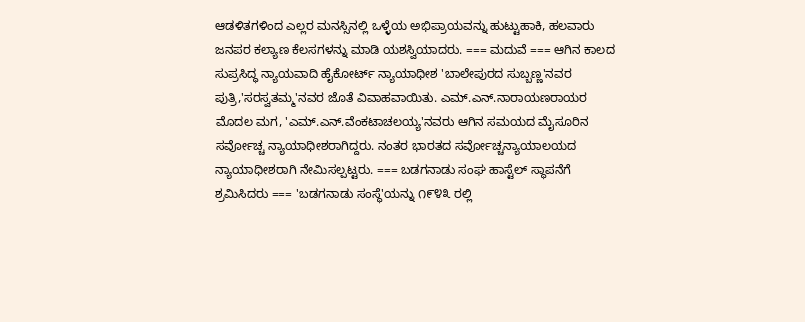ಆಡಳಿತಗಳಿಂದ ಎಲ್ಲರ ಮನಸ್ಸಿನಲ್ಲಿ ಒಳ್ಳೆಯ ಅಭಿಪ್ರಾಯವನ್ನು ಹುಟ್ಟುಹಾಕಿ, ಹಲವಾರು ಜನಪರ ಕಲ್ಯಾಣ ಕೆಲಸಗಳನ್ನು ಮಾಡಿ ಯಶಸ್ವಿಯಾದರು. === ಮದುವೆ === ಆಗಿನ ಕಾಲದ ಸುಪ್ರಸಿದ್ಧ ನ್ಯಾಯವಾದಿ ಹೈಕೋರ್ಟ್ ನ್ಯಾಯಾಧೀಶ 'ಬಾಲೇಪುರದ ಸುಬ್ಬಣ್ಣ'ನವರ ಪುತ್ರಿ,'ಸರಸ್ವತಮ್ಮ'ನವರ ಜೊತೆ ವಿವಾಹವಾಯಿತು. ಎಮ್.ಎನ್.ನಾರಾಯಣರಾಯರ ಮೊದಲ ಮಗ, 'ಎಮ್.ಎನ್.ವೆಂಕಟಾಚಲಯ್ಯ'ನವರು ಆಗಿನ ಸಮಯದ ಮೈಸೂರಿನ ಸರ್ವೋಚ್ಚ ನ್ಯಾಯಾಧೀಶರಾಗಿದ್ದರು. ನಂತರ ಭಾರತದ ಸರ್ವೋಚ್ಚನ್ಯಾಯಾಲಯದ ನ್ಯಾಯಾಧೀಶರಾಗಿ ನೇಮಿಸಲ್ಪಟ್ಟರು. === ಬಡಗನಾಡು ಸಂಘ ಹಾಸ್ಟೆಲ್ ಸ್ಥಾಪನೆಗೆ ಶ್ರಮಿಸಿದರು === 'ಬಡಗನಾಡು ಸಂಸ್ಥೆ'ಯನ್ನು ೧೯೪೩ ರಲ್ಲಿ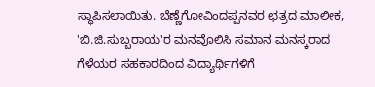ಸ್ಥಾಪಿಸಲಾಯಿತು. ಬೆಣ್ಣೆಗೋವಿಂದಪ್ಪನವರ ಛತ್ರದ ಮಾಲೀಕ, 'ಬಿ.ಜಿ.ಸುಬ್ಬರಾಯ'ರ ಮನವೊಲಿಸಿ ಸಮಾನ ಮನಸ್ಕರಾದ ಗೆಳೆಯರ ಸಹಕಾರದಿಂದ ವಿದ್ಯಾರ್ಥಿಗಳಿಗೆ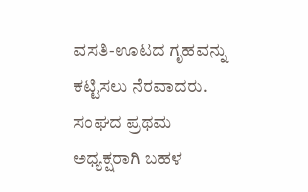ವಸತಿ-ಊಟದ ಗೃಹವನ್ನು ಕಟ್ಟಿಸಲು ನೆರವಾದರು. ಸಂಘದ ಪ್ರಥಮ ಅಧ್ಯಕ್ಷರಾಗಿ ಬಹಳ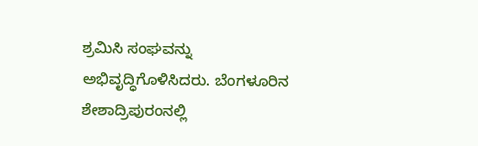ಶ್ರಮಿಸಿ ಸಂಘವನ್ನು ಅಭಿವೃದ್ಧಿಗೊಳಿಸಿದರು. ಬೆಂಗಳೂರಿನ ಶೇಶಾದ್ರಿಪುರಂನಲ್ಲಿ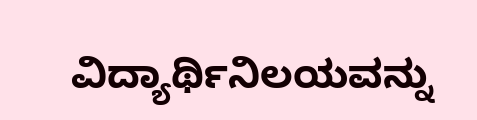ವಿದ್ಯಾರ್ಥಿನಿಲಯವನ್ನು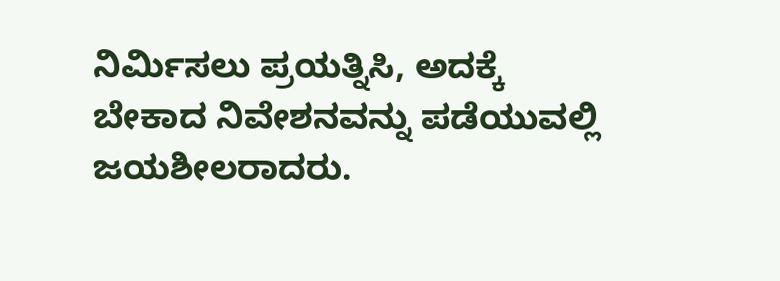ನಿರ್ಮಿಸಲು ಪ್ರಯತ್ನಿಸಿ, ಅದಕ್ಕೆ ಬೇಕಾದ ನಿವೇಶನವನ್ನು ಪಡೆಯುವಲ್ಲಿ ಜಯಶೀಲರಾದರು.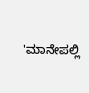'ಮಾನೇಪಲ್ಲಿ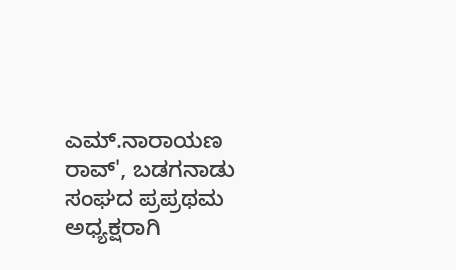ಎಮ್.ನಾರಾಯಣ ರಾವ್', ಬಡಗನಾಡು ಸಂಘದ ಪ್ರಪ್ರಥಮ ಅಧ್ಯಕ್ಷರಾಗಿ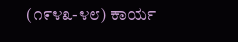(೧೯೪೩-೪೮) ಕಾರ್ಯ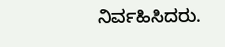ನಿರ್ವಹಿಸಿದರು.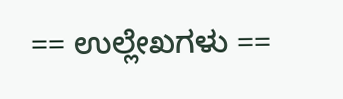== ಉಲ್ಲೇಖಗಳು ==